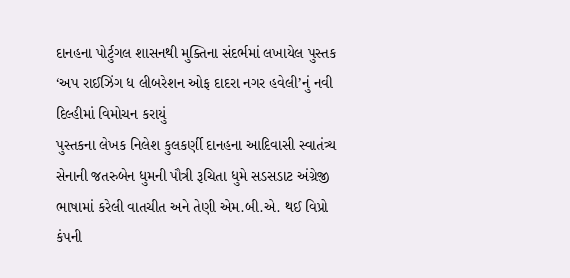દાનહના પોર્ટુગલ શાસનથી મુક્તિના સંદર્ભમાં લખાયેલ પુસ્તક ‘અપ રાઈઝિંગ ધ લીબરેશન ઓફ દાદરા નગર હવેલી’નું નવી દિલ્હીમાં વિમોચન કરાયું
પુસ્તકના લેખક નિલેશ કુલકર્ણી દાનહના આદિવાસી સ્વાતંત્ર્ય સેનાની જતરુબેન ધુમની પૌત્રી રૂચિતા ધુમે સડસડાટ અંગ્રેજી ભાષામાં કરેલી વાતચીત અને તેણી એમ.બી.એ. થઈ વિપ્રો કંપની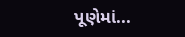પૂણેમાં...